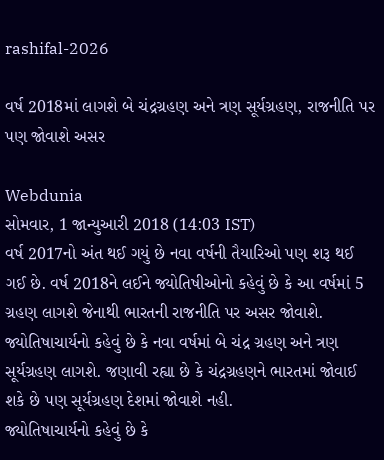rashifal-2026

વર્ષ 2018માં લાગશે બે ચંદ્રગ્રહણ અને ત્રણ સૂર્યગ્રહણ, રાજનીતિ પર પણ જોવાશે અસર

Webdunia
સોમવાર, 1 જાન્યુઆરી 2018 (14:03 IST)
વર્ષ 2017નો અંત થઈ ગયું છે નવા વર્ષની તૈયારિઓ પણ શરૂ થઈ ગઈ છે. વર્ષ 2018ને લઈને જ્યોતિષીઓનો કહેવું છે કે આ વર્ષમાં 5 ગ્રહણ લાગશે જેનાથી ભારતની રાજનીતિ પર અસર જોવાશે. જ્યોતિષાચાર્યનો કહેવું છે કે નવા વર્ષમાં બે ચંદ્ર ગ્રહણ અને ત્રણ સૂર્યગ્રહણ લાગશે. જણાવી રહ્યા છે કે ચંદ્રગ્રહણને ભારતમાં જોવાઈ શકે છે પણ સૂર્યગ્રહણ દેશમાં જોવાશે નહી.
જ્યોતિષાચાર્યનો કહેવું છે કે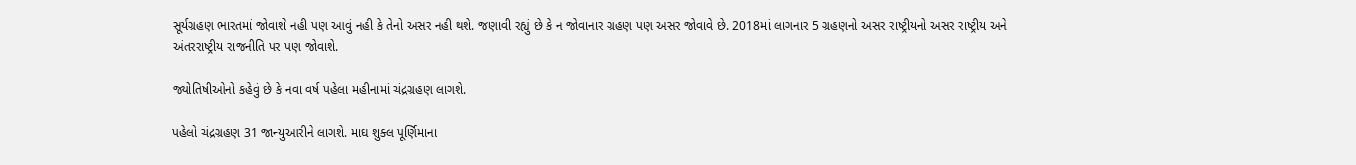સૂર્યગ્રહણ ભારતમાં જોવાશે નહી પણ આવું નહી કે તેનો અસર નહી થશે. જણાવી રહ્યું છે કે ન જોવાનાર ગ્રહણ પણ અસર જોવાવે છે. 2018માં લાગનાર 5 ગ્રહણનો અસર રાષ્ટ્રીયનો અસર રાષ્ટ્રીય અને અંતરરાષ્ટ્રીય રાજનીતિ પર પણ જોવાશે.

જ્યોતિષીઓનો કહેવું છે કે નવા વર્ષ પહેલા મહીનામાં ચંદ્રગ્રહણ લાગશે.

પહેલો ચંદ્રગ્રહણ 31 જાન્યુઆરીને લાગશે. માઘ શુક્લ પૂર્ણિમાના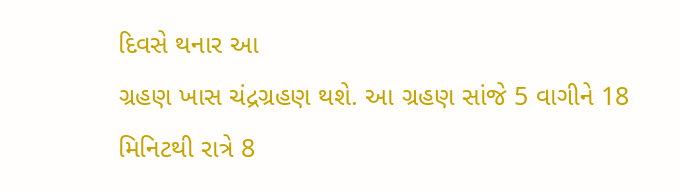દિવસે થનાર આ
ગ્રહણ ખાસ ચંદ્રગ્રહણ થશે. આ ગ્રહણ સાંજે 5 વાગીને 18 મિનિટથી રાત્રે 8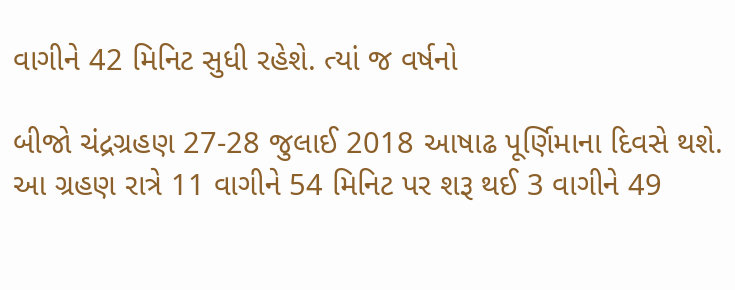વાગીને 42 મિનિટ સુધી રહેશે. ત્યાં જ વર્ષનો

બીજો ચંદ્રગ્રહણ 27-28 જુલાઈ 2018 આષાઢ પૂર્ણિમાના દિવસે થશે. આ ગ્રહણ રાત્રે 11 વાગીને 54 મિનિટ પર શરૂ થઈ 3 વાગીને 49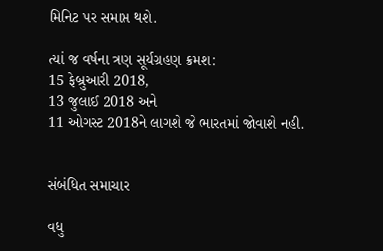મિનિટ પર સમાપ્ત થશે.

ત્યાં જ વર્ષના ત્રણ સૂર્યગ્રહણ ક્રમશ:
15 ફેબ્રુઆરી 2018,
13 જુલાઈ 2018 અને
11 ઓગસ્ટ 2018ને લાગશે જે ભારતમાં જોવાશે નહી.


સંબંધિત સમાચાર

વધુ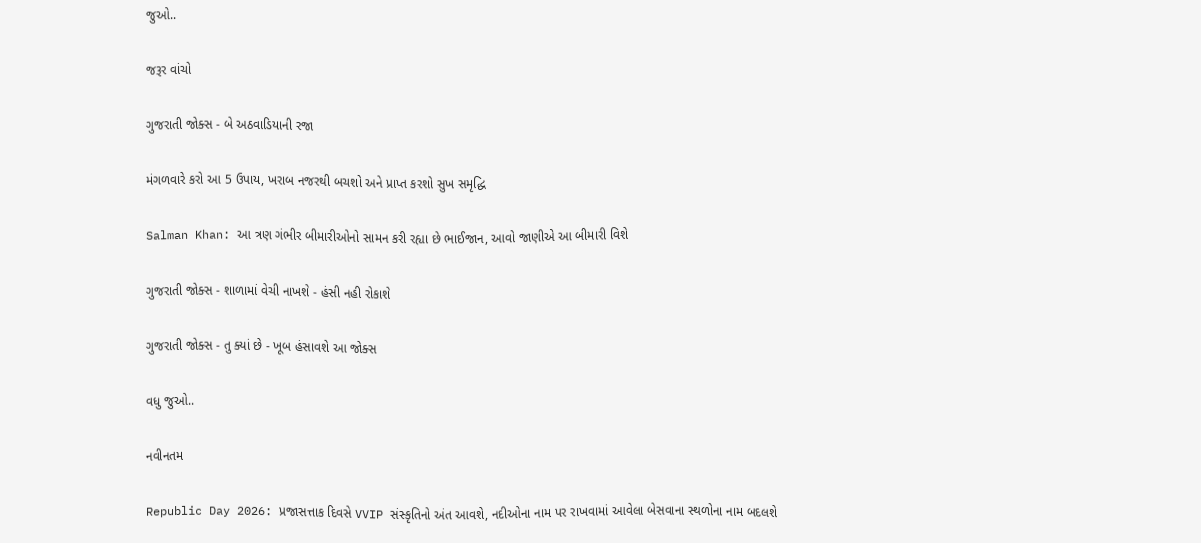જુઓ..

જરૂર વાંચો

ગુજરાતી જોક્સ - બે અઠવાડિયાની રજા

મંગળવારે કરો આ 5 ઉપાય, ખરાબ નજરથી બચશો અને પ્રાપ્ત કરશો સુખ સમૃદ્ધિ

Salman Khan: આ ત્રણ ગંભીર બીમારીઓનો સામન કરી રહ્યા છે ભાઈજાન, આવો જાણીએ આ બીમારી વિશે

ગુજરાતી જોક્સ - શાળામાં વેચી નાખશે - હંસી નહી રોકાશે

ગુજરાતી જોક્સ - તુ ક્યાં છે - ખૂબ હંસાવશે આ જોક્સ

વધુ જુઓ..

નવીનતમ

Republic Day 2026: પ્રજાસત્તાક દિવસે VVIP સંસ્કૃતિનો અંત આવશે, નદીઓના નામ પર રાખવામાં આવેલા બેસવાના સ્થળોના નામ બદલશે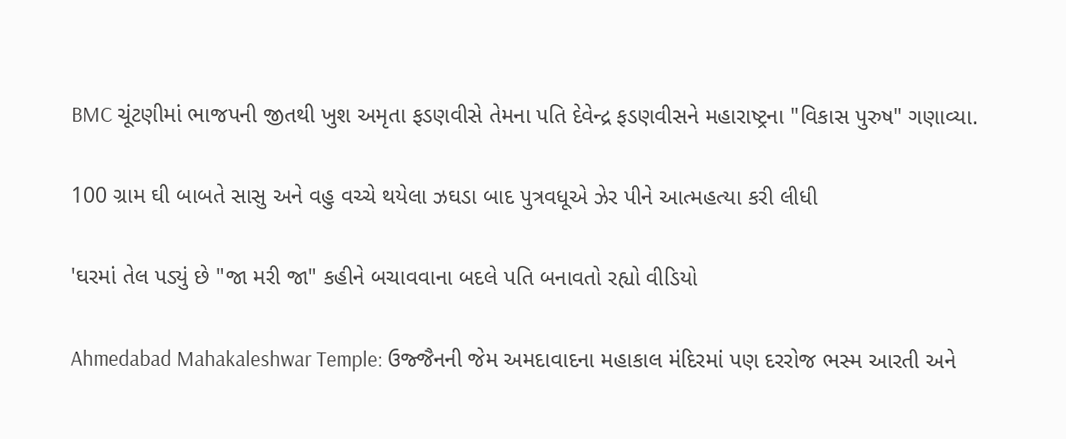BMC ચૂંટણીમાં ભાજપની જીતથી ખુશ અમૃતા ફડણવીસે તેમના પતિ દેવેન્દ્ર ફડણવીસને મહારાષ્ટ્રના "વિકાસ પુરુષ" ગણાવ્યા.

100 ગ્રામ ઘી બાબતે સાસુ અને વહુ વચ્ચે થયેલા ઝઘડા બાદ પુત્રવધૂએ ઝેર પીને આત્મહત્યા કરી લીધી

'ઘરમાં તેલ પડ્યું છે "જા મરી જા" કહીને બચાવવાના બદલે પતિ બનાવતો રહ્યો વીડિયો

Ahmedabad Mahakaleshwar Temple: ઉજ્જૈનની જેમ અમદાવાદના મહાકાલ મંદિરમાં પણ દરરોજ ભસ્મ આરતી અને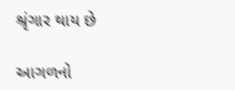શ્રૃંગાર થાય છે

આગળનો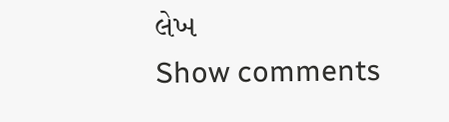લેખ
Show comments